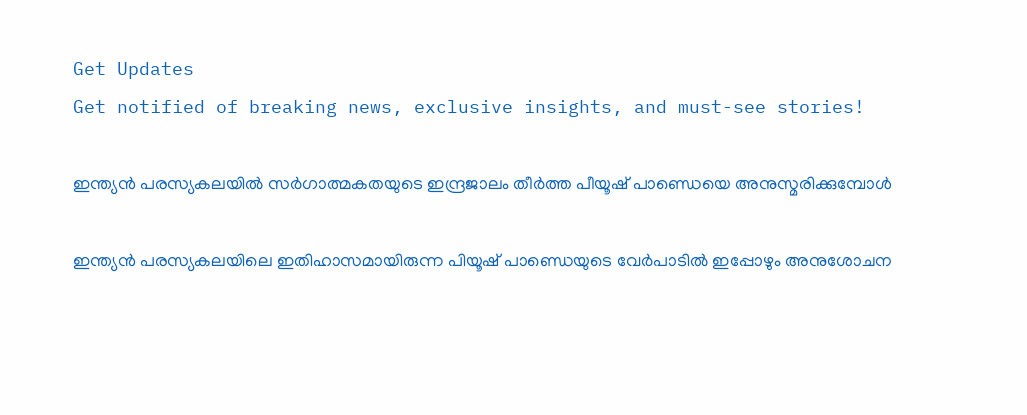Get Updates
Get notified of breaking news, exclusive insights, and must-see stories!

ഇന്ത്യന്‍ പരസ്യകലയില്‍ സര്‍ഗാത്മകതയുടെ ഇന്ദ്രജാലം തീര്‍ത്ത പീയൂഷ് പാണ്ഡെയെ അനുസ്മരിക്കുമ്പോള്‍

ഇന്ത്യന്‍ പരസ്യകലയിലെ ഇതിഹാസമായിരുന്ന പിയൂഷ് പാണ്ഡെയുടെ വേര്‍പാടില്‍ ഇപ്പോഴും അനുശോചന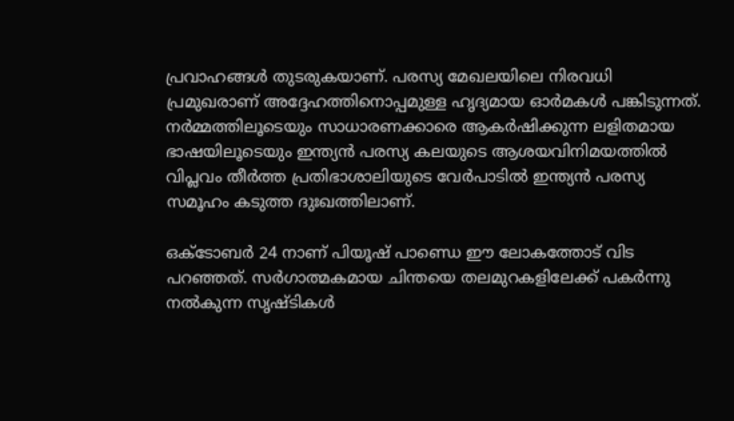പ്രവാഹങ്ങള്‍ തുടരുകയാണ്. പരസ്യ മേഖലയിലെ നിരവധി പ്രമുഖരാണ് അദ്ദേഹത്തിനൊപ്പമുള്ള ഹൃദ്യമായ ഓര്‍മകള്‍ പങ്കിടുന്നത്. നര്‍മ്മത്തിലൂടെയും സാധാരണക്കാരെ ആകര്‍ഷിക്കുന്ന ലളിതമായ ഭാഷയിലൂടെയും ഇന്ത്യന്‍ പരസ്യ കലയുടെ ആശയവിനിമയത്തില്‍ വിപ്ലവം തീര്‍ത്ത പ്രതിഭാശാലിയുടെ വേര്‍പാടില്‍ ഇന്ത്യന്‍ പരസ്യ സമൂഹം കടുത്ത ദുഃഖത്തിലാണ്.

ഒക്ടോബര്‍ 24 നാണ് പിയൂഷ് പാണ്ഡെ ഈ ലോകത്തോട് വിട പറഞ്ഞത്. സര്‍ഗാത്മകമായ ചിന്തയെ തലമുറകളിലേക്ക് പകര്‍ന്നു നല്‍കുന്ന സൃഷ്ടികള്‍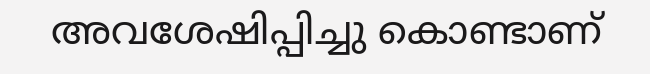അവശേഷിപ്പിച്ചു കൊണ്ടാണ്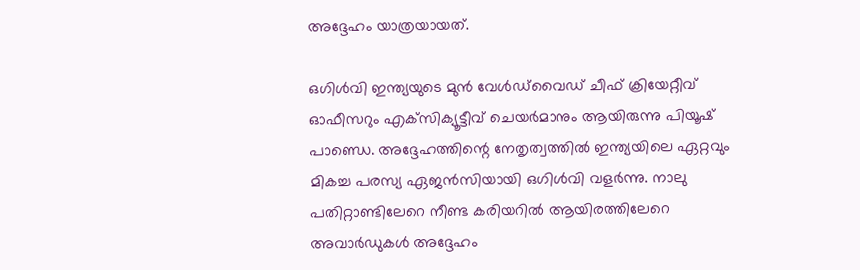അദ്ദേഹം യാത്രയായത്.

ഒഗിള്‍വി ഇന്ത്യയുടെ മുന്‍ വേള്‍ഡ്‌വൈഡ് ചീഫ് ക്രിയേറ്റീവ് ഓഫീസറും എക്‌സിക്യൂട്ടീവ് ചെയര്‍മാനും ആയിരുന്നു പിയൂഷ് പാണ്ഡെ. അദ്ദേഹത്തിന്റെ നേതൃത്വത്തില്‍ ഇന്ത്യയിലെ ഏറ്റവും മികച്ച പരസ്യ ഏജന്‍സിയായി ഒഗിള്‍വി വളര്‍ന്നു. നാലു പതിറ്റാണ്ടിലേറെ നീണ്ട കരിയറില്‍ ആയിരത്തിലേറെ അവാര്‍ഡുകള്‍ അദ്ദേഹം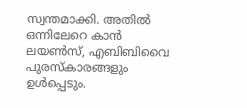സ്വന്തമാക്കി. അതില്‍ ഒന്നിലേറെ കാന്‍ ലയണ്‍സ്, എബിബിവൈ പുരസ്‌കാരങ്ങളും ഉള്‍പ്പെടും.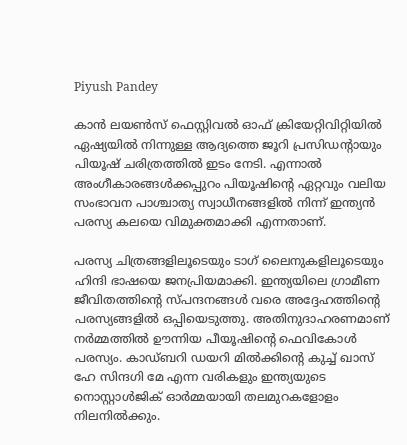Piyush Pandey

കാന്‍ ലയണ്‍സ് ഫെസ്റ്റിവല്‍ ഓഫ് ക്രിയേറ്റിവിറ്റിയില്‍ ഏഷ്യയില്‍ നിന്നുള്ള ആദ്യത്തെ ജൂറി പ്രസിഡന്റായും പിയൂഷ് ചരിത്രത്തില്‍ ഇടം നേടി. എന്നാല്‍ അംഗീകാരങ്ങള്‍ക്കപ്പുറം പിയൂഷിന്റെ ഏറ്റവും വലിയ സംഭാവന പാശ്ചാത്യ സ്വാധീനങ്ങളില്‍ നിന്ന് ഇന്ത്യന്‍ പരസ്യ കലയെ വിമുക്തമാക്കി എന്നതാണ്.

പരസ്യ ചിത്രങ്ങളിലൂടെയും ടാഗ് ലൈനുകളിലൂടെയും ഹിന്ദി ഭാഷയെ ജനപ്രിയമാക്കി. ഇന്ത്യയിലെ ഗ്രാമീണ ജീവിതത്തിന്റെ സ്പന്ദനങ്ങള്‍ വരെ അദ്ദേഹത്തിന്റെ പരസ്യങ്ങളില്‍ ഒപ്പിയെടുത്തു. അതിനുദാഹരണമാണ് നര്‍മ്മത്തില്‍ ഊന്നിയ പീയൂഷിന്റെ ഫെവികോള്‍ പരസ്യം. കാഡ്ബറി ഡയറി മില്‍ക്കിന്റെ കുച്ച് ഖാസ് ഹേ സിന്ദഗി മേ എന്ന വരികളും ഇന്ത്യയുടെ നൊസ്റ്റാള്‍ജിക് ഓര്‍മ്മയായി തലമുറകളോളം നിലനില്‍ക്കും.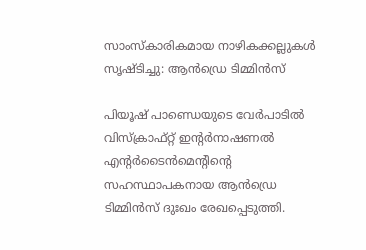സാംസ്‌കാരികമായ നാഴികക്കല്ലുകള്‍ സൃഷ്ടിച്ചു: ആന്‍ഡ്രെ ടിമ്മിന്‍സ്

പിയൂഷ് പാണ്ഡെയുടെ വേര്‍പാടില്‍ വിസ്‌ക്രാഫ്റ്റ് ഇന്റര്‍നാഷണല്‍ എന്റര്‍ടൈന്‍മെന്റിന്റെ സഹസ്ഥാപകനായ ആന്‍ഡ്രെ ടിമ്മിന്‍സ് ദുഃഖം രേഖപ്പെടുത്തി.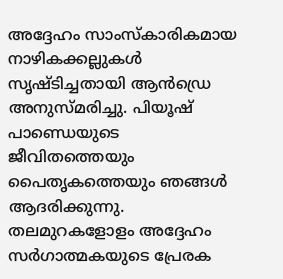അദ്ദേഹം സാംസ്‌കാരികമായ നാഴികക്കല്ലുകള്‍ സൃഷ്ടിച്ചതായി ആന്‍ഡ്രെ അനുസ്മരിച്ചു. പിയൂഷ് പാണ്ഡെയുടെ ജീവിതത്തെയും പൈതൃകത്തെയും ഞങ്ങള്‍ ആദരിക്കുന്നു. തലമുറകളോളം അദ്ദേഹം സര്‍ഗാത്മകയുടെ പ്രേരക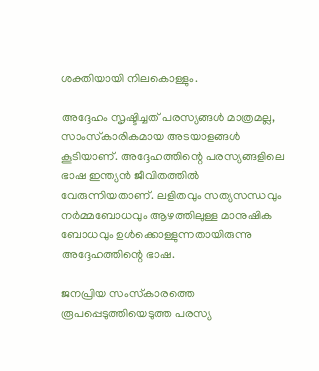ശക്തിയായി നിലകൊള്ളും.

അദ്ദേഹം സൃഷ്ടിച്ചത് പരസ്യങ്ങള്‍ മാത്രമല്ല, സാംസ്‌കാരികമായ അടയാളങ്ങള്‍ കൂടിയാണ്. അദ്ദേഹത്തിന്റെ പരസ്യങ്ങളിലെ ഭാഷ ഇന്ത്യന്‍ ജീവിതത്തില്‍ വേരുന്നിയതാണ്. ലളിതവും സത്യസന്ധവും നര്‍മ്മബോധവും ആഴത്തിലുള്ള മാനുഷിക ബോധവും ഉള്‍ക്കൊള്ളുന്നതായിരുന്നു അദ്ദേഹത്തിന്റെ ഭാഷ.

ജനപ്രിയ സംസ്‌കാരത്തെ രൂപപ്പെടുത്തിയെടുത്ത പരസ്യ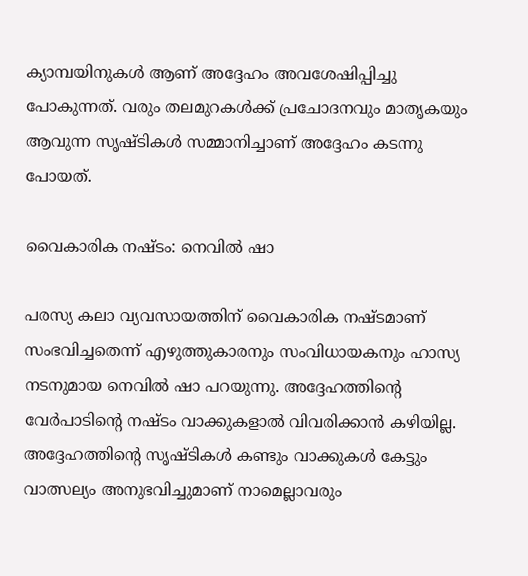ക്യാമ്പയിനുകള്‍ ആണ് അദ്ദേഹം അവശേഷിപ്പിച്ചു പോകുന്നത്. വരും തലമുറകള്‍ക്ക് പ്രചോദനവും മാതൃകയും ആവുന്ന സൃഷ്ടികള്‍ സമ്മാനിച്ചാണ് അദ്ദേഹം കടന്നു പോയത്.

വൈകാരിക നഷ്ടം: നെവില്‍ ഷാ

പരസ്യ കലാ വ്യവസായത്തിന് വൈകാരിക നഷ്ടമാണ് സംഭവിച്ചതെന്ന് എഴുത്തുകാരനും സംവിധായകനും ഹാസ്യ നടനുമായ നെവില്‍ ഷാ പറയുന്നു. അദ്ദേഹത്തിന്റെ വേര്‍പാടിന്റെ നഷ്ടം വാക്കുകളാല്‍ വിവരിക്കാന്‍ കഴിയില്ല. അദ്ദേഹത്തിന്റെ സൃഷ്ടികള്‍ കണ്ടും വാക്കുകള്‍ കേട്ടും വാത്സല്യം അനുഭവിച്ചുമാണ് നാമെല്ലാവരും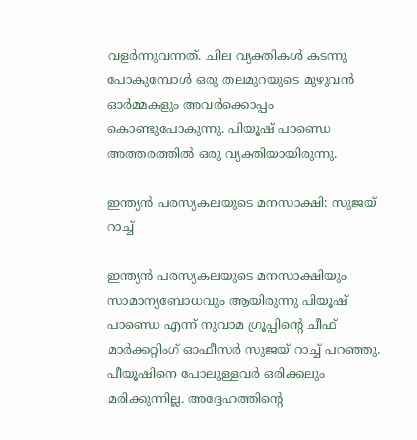വളര്‍ന്നുവന്നത്. ചില വ്യക്തികള്‍ കടന്നു പോകുമ്പോള്‍ ഒരു തലമുറയുടെ മുഴുവന്‍ ഓര്‍മ്മകളും അവര്‍ക്കൊപ്പം കൊണ്ടുപോകുന്നു. പിയൂഷ് പാണ്ഡെ അത്തരത്തില്‍ ഒരു വ്യക്തിയായിരുന്നു.

ഇന്ത്യന്‍ പരസ്യകലയുടെ മനസാക്ഷി: സുജയ് റാച്ച്

ഇന്ത്യന്‍ പരസ്യകലയുടെ മനസാക്ഷിയും സാമാന്യബോധവും ആയിരുന്നു പിയൂഷ് പാണ്ഡെ എന്ന് നുവാമ ഗ്രൂപ്പിന്റെ ചീഫ് മാര്‍ക്കറ്റിംഗ് ഓഫീസര്‍ സുജയ് റാച്ച് പറഞ്ഞു. പീയൂഷിനെ പോലുള്ളവര്‍ ഒരിക്കലും മരിക്കുന്നില്ല. അദ്ദേഹത്തിന്റെ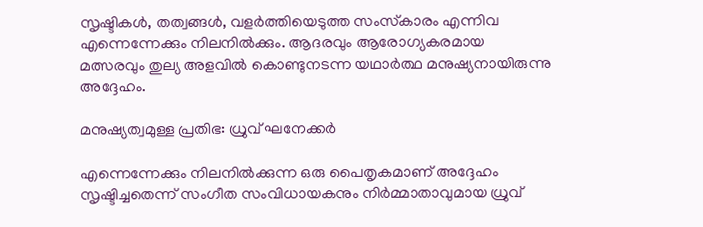സൃഷ്ടികള്‍, തത്വങ്ങള്‍, വളര്‍ത്തിയെടുത്ത സംസ്‌കാരം എന്നിവ എന്നെന്നേക്കും നിലനില്‍ക്കും. ആദരവും ആരോഗ്യകരമായ മത്സരവും തുല്യ അളവില്‍ കൊണ്ടുനടന്ന യഥാര്‍ത്ഥ മനുഷ്യനായിരുന്നു അദ്ദേഹം.

മനുഷ്യത്വമുള്ള പ്രതിഭ: ധ്രുവ് ഘനേക്കര്‍

എന്നെന്നേക്കും നിലനില്‍ക്കുന്ന ഒരു പൈതൃകമാണ് അദ്ദേഹം സൃഷ്ടിച്ചതെന്ന് സംഗീത സംവിധായകനും നിര്‍മ്മാതാവുമായ ധ്രുവ്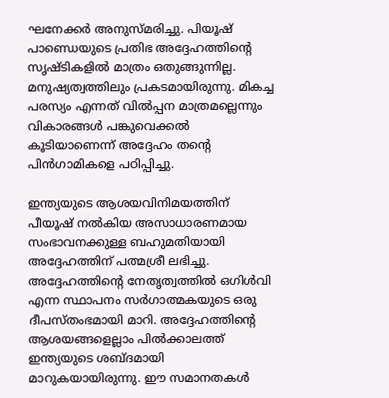ഘനേക്കര്‍ അനുസ്മരിച്ചു. പിയൂഷ് പാണ്ഡെയുടെ പ്രതിഭ അദ്ദേഹത്തിന്റെ സൃഷ്ടികളില്‍ മാത്രം ഒതുങ്ങുന്നില്ല. മനുഷ്യത്വത്തിലും പ്രകടമായിരുന്നു. മികച്ച പരസ്യം എന്നത് വില്‍പ്പന മാത്രമല്ലെന്നും വികാരങ്ങള്‍ പങ്കുവെക്കല്‍ കൂടിയാണെന്ന് അദ്ദേഹം തന്റെ പിന്‍ഗാമികളെ പഠിപ്പിച്ചു.

ഇന്ത്യയുടെ ആശയവിനിമയത്തിന് പീയൂഷ് നല്‍കിയ അസാധാരണമായ സംഭാവനക്കുള്ള ബഹുമതിയായി അദ്ദേഹത്തിന് പത്മശ്രീ ലഭിച്ചു. അദ്ദേഹത്തിന്റെ നേതൃത്വത്തില്‍ ഒഗിള്‍വി എന്ന സ്ഥാപനം സര്‍ഗാത്മകയുടെ ഒരു ദീപസ്തംഭമായി മാറി. അദ്ദേഹത്തിന്റെ ആശയങ്ങളെല്ലാം പില്‍ക്കാലത്ത് ഇന്ത്യയുടെ ശബ്ദമായി മാറുകയായിരുന്നു. ഈ സമാനതകള്‍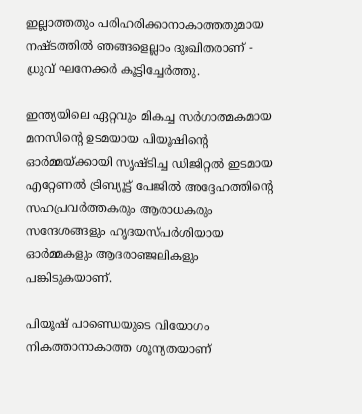ഇല്ലാത്തതും പരിഹരിക്കാനാകാത്തതുമായ നഷ്ടത്തില്‍ ഞങ്ങളെല്ലാം ദുഃഖിതരാണ് - ധ്രുവ് ഘനേക്കര്‍ കൂട്ടിച്ചേര്‍ത്തു.

ഇന്ത്യയിലെ ഏറ്റവും മികച്ച സര്‍ഗാത്മകമായ മനസിന്റെ ഉടമയായ പിയൂഷിന്റെ ഓര്‍മ്മയ്ക്കായി സൃഷ്ടിച്ച ഡിജിറ്റല്‍ ഇടമായ എറ്റേണല്‍ ട്രിബ്യൂട്ട് പേജില്‍ അദ്ദേഹത്തിന്റെ സഹപ്രവര്‍ത്തകരും ആരാധകരും സന്ദേശങ്ങളും ഹൃദയസ്പര്‍ശിയായ ഓര്‍മ്മകളും ആദരാഞ്ജലികളും പങ്കിടുകയാണ്.

പിയൂഷ് പാണ്ഡെയുടെ വിയോഗം നികത്താനാകാത്ത ശൂന്യതയാണ്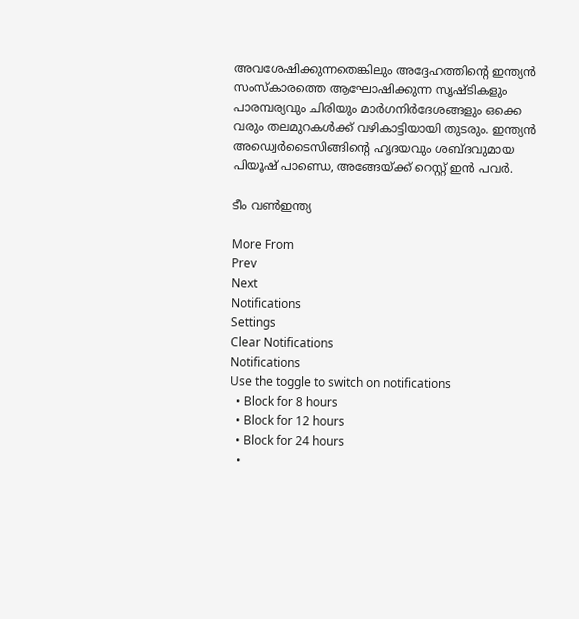അവശേഷിക്കുന്നതെങ്കിലും അദ്ദേഹത്തിന്റെ ഇന്ത്യന്‍ സംസ്‌കാരത്തെ ആഘോഷിക്കുന്ന സൃഷ്ടികളും പാരമ്പര്യവും ചിരിയും മാര്‍ഗനിര്‍ദേശങ്ങളും ഒക്കെ വരും തലമുറകള്‍ക്ക് വഴികാട്ടിയായി തുടരും. ഇന്ത്യന്‍ അഡ്വെര്‍ടൈസിങ്ങിന്റെ ഹൃദയവും ശബ്ദവുമായ പിയൂഷ് പാണ്ഡെ, അങ്ങേയ്ക്ക് റെസ്റ്റ് ഇന്‍ പവര്‍.

ടീം വണ്‍ഇന്ത്യ

More From
Prev
Next
Notifications
Settings
Clear Notifications
Notifications
Use the toggle to switch on notifications
  • Block for 8 hours
  • Block for 12 hours
  • Block for 24 hours
  •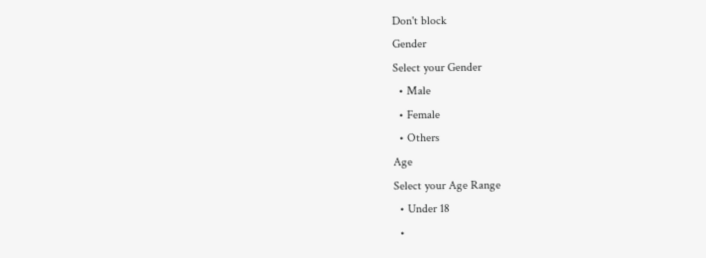Don't block
Gender
Select your Gender
  • Male
  • Female
  • Others
Age
Select your Age Range
  • Under 18
  •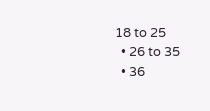18 to 25
  • 26 to 35
  • 36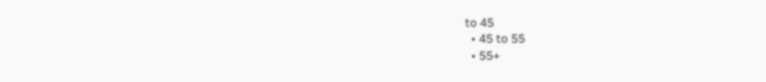to 45
  • 45 to 55
  • 55+